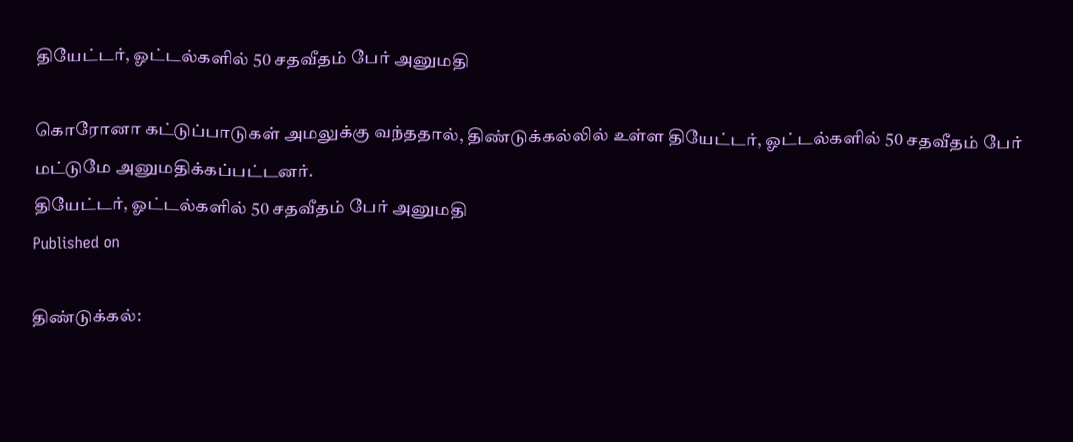தியேட்டர், ஓட்டல்களில் 50 சதவீதம் பேர் அனுமதி

கொரோனா கட்டுப்பாடுகள் அமலுக்கு வந்ததால், திண்டுக்கல்லில் உள்ள தியேட்டர், ஓட்டல்களில் 50 சதவீதம் பேர் மட்டுமே அனுமதிக்கப்பட்டனர்.
தியேட்டர், ஓட்டல்களில் 50 சதவீதம் பேர் அனுமதி
Published on

திண்டுக்கல்: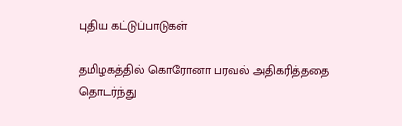புதிய கட்டுப்பாடுகள்

தமிழகத்தில் கொரோனா பரவல் அதிகரித்ததை தொடர்ந்து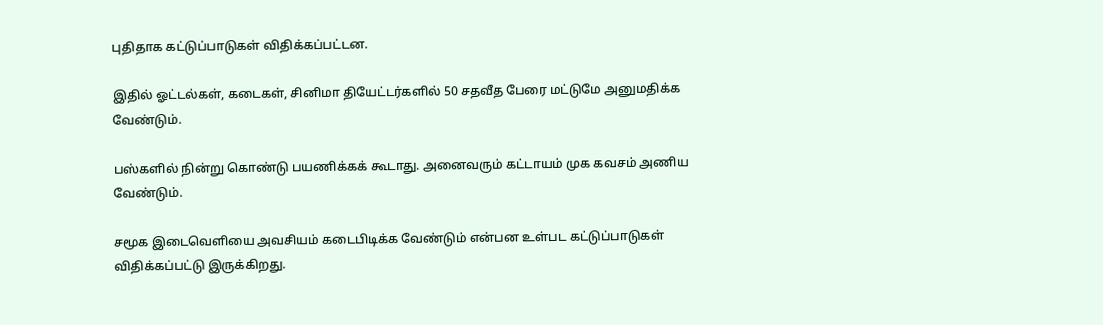புதிதாக கட்டுப்பாடுகள் விதிக்கப்பட்டன.

இதில் ஓட்டல்கள், கடைகள், சினிமா தியேட்டர்களில் 50 சதவீத பேரை மட்டுமே அனுமதிக்க வேண்டும்.

பஸ்களில் நின்று கொண்டு பயணிக்கக் கூடாது. அனைவரும் கட்டாயம் முக கவசம் அணிய வேண்டும்.

சமூக இடைவெளியை அவசியம் கடைபிடிக்க வேண்டும் என்பன உள்பட கட்டுப்பாடுகள் விதிக்கப்பட்டு இருக்கிறது.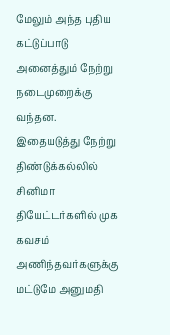மேலும் அந்த புதிய கட்டுப்பாடு அனைத்தும் நேற்று நடைமுறைக்கு வந்தன. இதையடுத்து நேற்று திண்டுக்கல்லில் சினிமா தியேட்டர்களில் முக கவசம் அணிந்தவர்களுக்கு மட்டுமே அனுமதி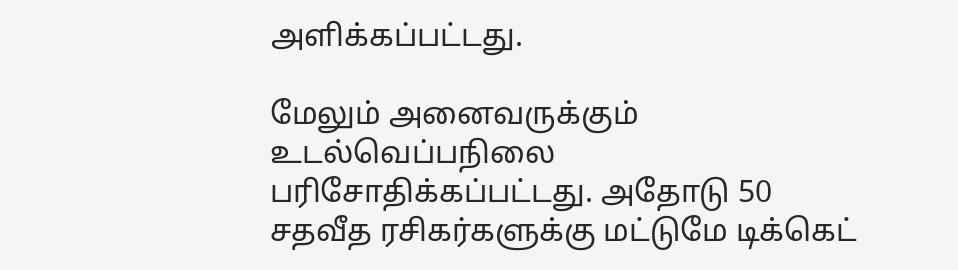அளிக்கப்பட்டது.

மேலும் அனைவருக்கும் உடல்வெப்பநிலை பரிசோதிக்கப்பட்டது. அதோடு 50 சதவீத ரசிகர்களுக்கு மட்டுமே டிக்கெட்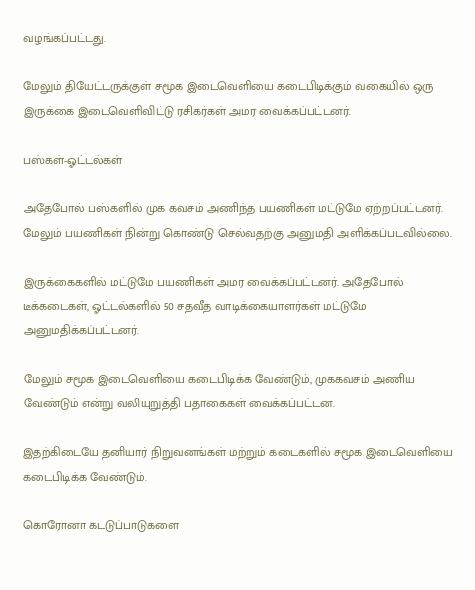வழங்கப்பட்டது.

மேலும் தியேட்டருக்குள் சமூக இடைவெளியை கடைபிடிக்கும் வகையில் ஒரு இருக்கை இடைவெளிவிட்டு ரசிகர்கள் அமர வைக்கப்பட்டனர்.

பஸ்கள்-ஓட்டல்கள்

அதேபோல் பஸ்களில் முக கவசம் அணிந்த பயணிகள் மட்டுமே ஏற்றப்பட்டனர். மேலும் பயணிகள் நின்று கொண்டு செல்வதற்கு அனுமதி அளிக்கப்படவில்லை.

இருக்கைகளில் மட்டுமே பயணிகள் அமர வைக்கப்பட்டனர். அதேபோல் டீக்கடைகள், ஓட்டல்களில் 50 சதவீத வாடிக்கையாளர்கள் மட்டுமே அனுமதிக்கப்பட்டனர்.

மேலும் சமூக இடைவெளியை கடைபிடிக்க வேண்டும், முககவசம் அணிய வேண்டும் என்று வலியுறுத்தி பதாகைகள் வைக்கப்பட்டன.

இதற்கிடையே தனியார் நிறுவனங்கள் மற்றும் கடைகளில் சமூக இடைவெளியை கடைபிடிக்க வேண்டும்.

கொரோனா கடடுப்பாடுகளை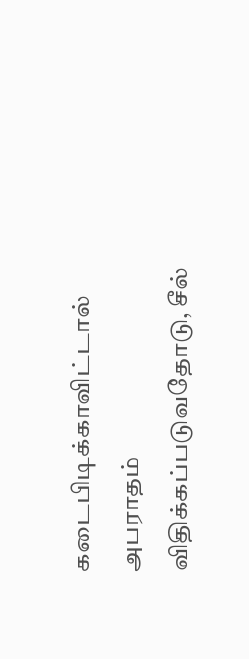கடைபிடிக்காவிட்டால் அபராதம் விதிக்கப்படுவதோடு, சீல்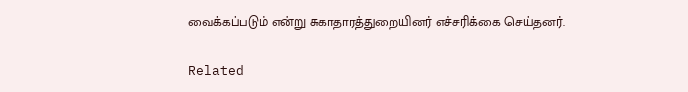வைக்கப்படும் என்று சுகாதாரத்துறையினர் எச்சரிக்கை செய்தனர்.

Related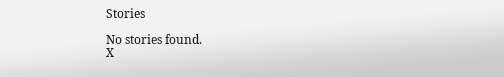Stories

No stories found.
X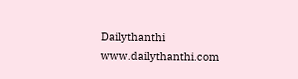Dailythanthi
www.dailythanthi.com